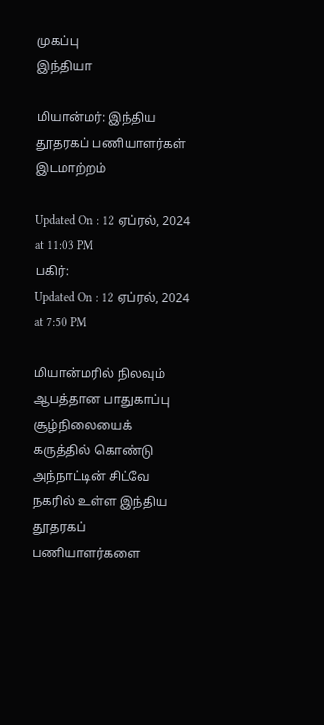முகப்பு
இந்தியா

மியான்மர்: இந்திய தூதரகப் பணியாளர்கள் இடமாற்றம்

Updated On : 12 ஏப்ரல், 2024 at 11:03 PM
பகிர்:
Updated On : 12 ஏப்ரல், 2024 at 7:50 PM

மியான்மரில் நிலவும் ஆபத்தான பாதுகாப்பு சூழ்நிலையைக் கருத்தில் கொண்டு அந்நாட்டின் சிட்வே நகரில் உள்ள இந்திய தூதரகப் பணியாளர்களை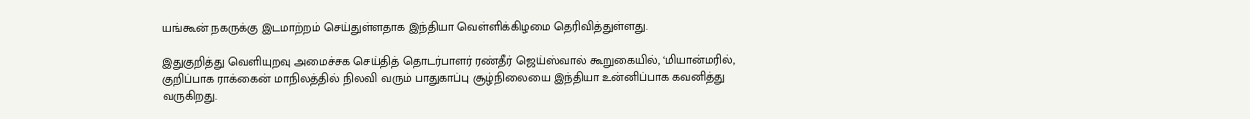யங்கூன் நகருக்கு இடமாற்றம் செய்துள்ளதாக இந்தியா வெள்ளிக்கிழமை தெரிவித்துள்ளது.

இதுகுறித்து வெளியுறவு அமைச்சக செய்தித் தொடர்பாளர் ரண்தீர் ஜெய்ஸ்வால் கூறுகையில், ‘மியான்மரில், குறிப்பாக ராக்கைன் மாநிலத்தில் நிலவி வரும் பாதுகாப்பு சூழ்நிலையை இந்தியா உன்னிப்பாக கவனித்து வருகிறது.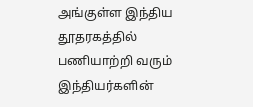அங்குள்ள இந்திய தூதரகத்தில் பணியாற்றி வரும் இந்தியர்களின்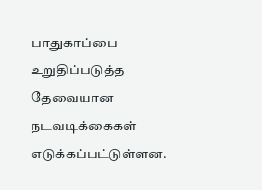பாதுகாப்பை உறுதிப்படுத்த தேவையான நடவடிக்கைகள் எடுக்கப்பட்டுள்ளன.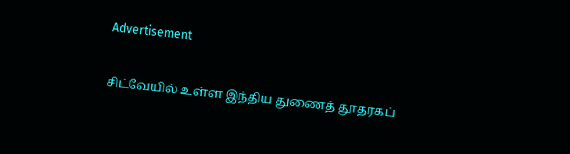Advertisement

சிட்வேயில் உள்ள இந்திய துணைத் தூதரகப்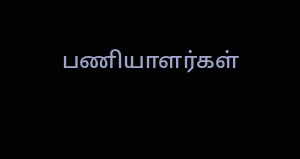பணியாளர்கள்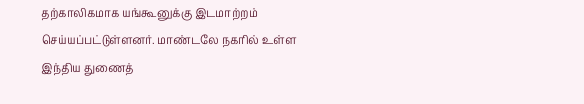தற்காலிகமாக யங்கூனுக்கு இடமாற்றம் செய்யப்பட்டுள்ளனர். மாண்டலே நகரில் உள்ள இந்திய துணைத்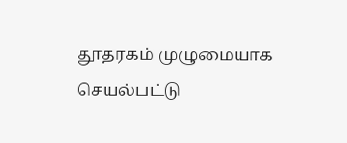தூதரகம் முழுமையாக செயல்பட்டு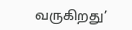வருகிறது’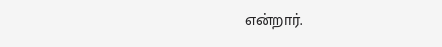என்றார்.